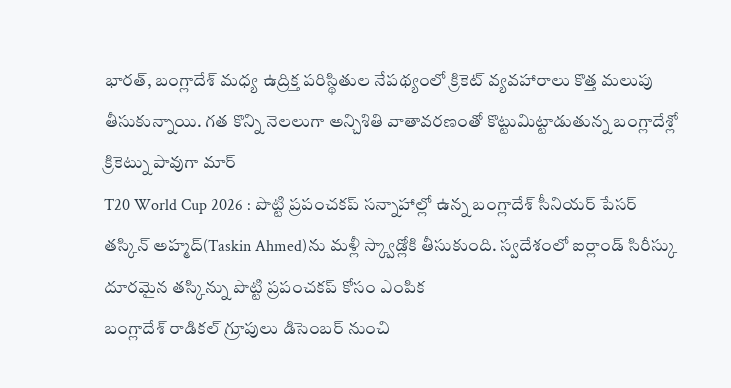భారత్, బంగ్లాదేశ్ మధ్య ఉద్రిక్త పరిస్థితుల నేపథ్యంలో క్రికెట్ వ్యవహారాలు కొత్త మలుపు తీసుకున్నాయి. గత కొన్ని నెలలుగా అన్చిశితి వాతావరణంతో కొట్టుమిట్టాడుతున్న బంగ్లాదేశ్లో క్రికెట్ను పావుగా మార్
T20 World Cup 2026 : పొట్టి ప్రపంచకప్ సన్నాహాల్లో ఉన్న బంగ్లాదేశ్ సీనియర్ పేసర్ తస్కిన్ అహ్మద్(Taskin Ahmed)ను మళ్లీ స్క్వాడ్లోకి తీసుకుంది. స్వదేశంలో ఐర్లాండ్ సిరీస్కు దూరమైన తస్కిన్ను పొట్టి ప్రపంచకప్ కోసం ఎంపిక
బంగ్లాదేశ్ రాడికల్ గ్రూపులు డిసెంబర్ నుంచి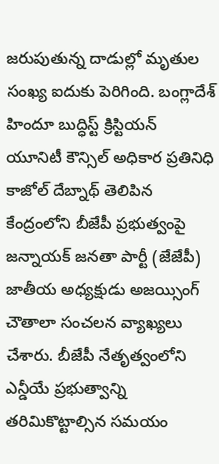జరుపుతున్న దాడుల్లో మృతుల సంఖ్య ఐదుకు పెరిగింది. బంగ్లాదేశ్ హిందూ బుద్ధిస్ట్ క్రిస్టియన్ యూనిటీ కౌన్సిల్ అధికార ప్రతినిధి కాజోల్ దేబ్నాథ్ తెలిపిన
కేంద్రంలోని బీజేపీ ప్రభుత్వంపై జన్నాయక్ జనతా పార్టీ (జేజేపీ) జాతీయ అధ్యక్షుడు అజయ్సింగ్ చౌతాలా సంచలన వ్యాఖ్యలు చేశారు. బీజేపీ నేతృత్వంలోని ఎన్డీయే ప్రభుత్వాన్ని తరిమికొట్టాల్సిన సమయం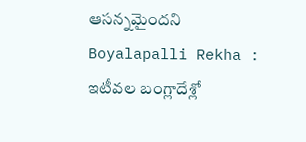ఆసన్నమైందని
Boyalapalli Rekha : ఇటీవల బంగ్లాదేశ్లో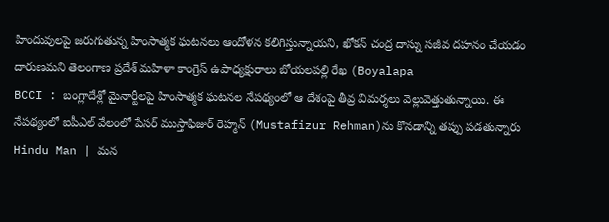హిందువులపై జరుగుతున్న హింసాత్మక ఘటనలు ఆందోళన కలిగిస్తున్నాయని, ఖోకన్ చంద్ర దాస్ను సజీవ దహనం చేయడం దారుణమని తెలంగాణ ప్రదేశ్ మహిళా కాంగ్రెస్ ఉపాధ్యక్షురాలు బోయలపల్లి రేఖ (Boyalapa
BCCI : బంగ్లాదేశ్లో మైనార్టీలపై హింసాత్మక ఘటనల నేపథ్యంలో ఆ దేశంపై తీవ్ర విమర్శలు వెల్లువెత్తుతున్నాయి. ఈ నేపథ్యంలో ఐపీఎల్ వేలంలో పేసర్ ముస్తాఫిజుర్ రెహ్మన్ (Mustafizur Rehman)ను కొనడాన్ని తప్పు పడతున్నారు
Hindu Man | మన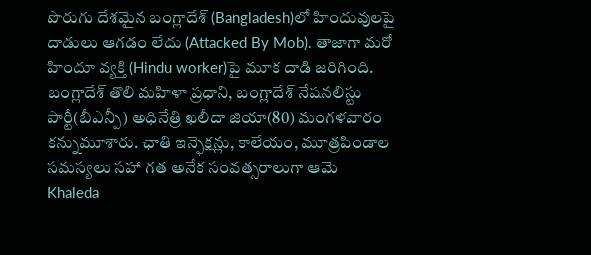పొరుగు దేశమైన బంగ్లాదేశ్ (Bangladesh)లో హిందువులపై దాడులు ఆగడం లేదు (Attacked By Mob). తాజాగా మరో హిందూ వ్యక్తి (Hindu worker)పై మూక దాడి జరిగింది.
బంగ్లాదేశ్ తొలి మహిళా ప్రధాని, బంగ్లాదేశ్ నేషనలిస్టు పార్టీ(బీఎన్పీ) అధినేత్రి ఖలీదా జియా(80) మంగళవారం కన్నుమూశారు. ఛాతి ఇన్ఫెక్షన్లు, కాలేయం, మూత్రపిండాల సమస్యలు సహా గత అనేక సంవత్సరాలుగా ఆమె
Khaleda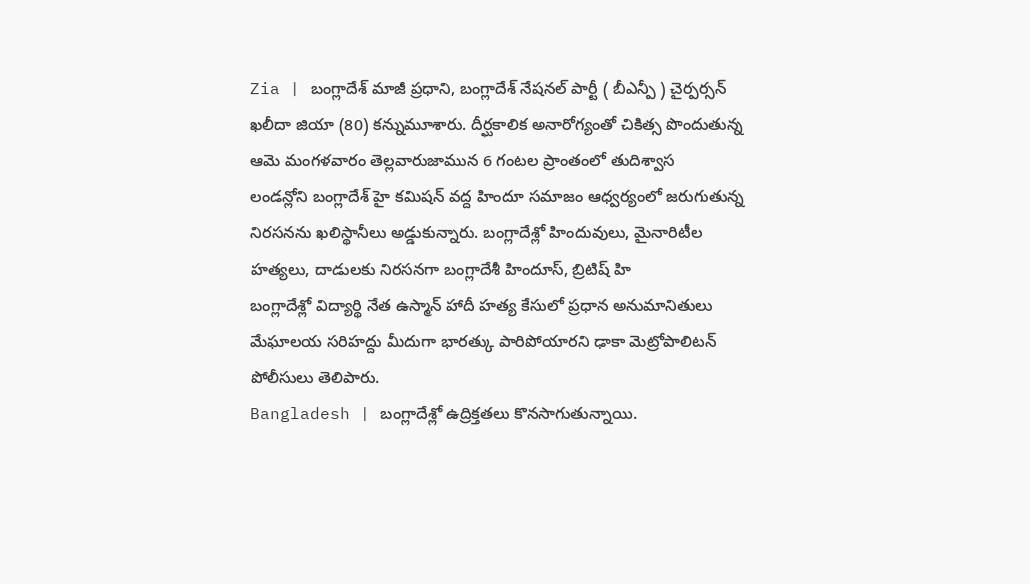Zia | బంగ్లాదేశ్ మాజీ ప్రధాని, బంగ్లాదేశ్ నేషనల్ పార్టీ ( బీఎన్పీ ) చైర్పర్సన్ ఖలీదా జియా (80) కన్నుమూశారు. దీర్ఘకాలిక అనారోగ్యంతో చికిత్స పొందుతున్న ఆమె మంగళవారం తెల్లవారుజామున 6 గంటల ప్రాంతంలో తుదిశ్వాస
లండన్లోని బంగ్లాదేశ్ హై కమిషన్ వద్ద హిందూ సమాజం ఆధ్వర్యంలో జరుగుతున్న నిరసనను ఖలిస్థానీలు అడ్డుకున్నారు. బంగ్లాదేశ్లో హిందువులు, మైనారిటీల హత్యలు, దాడులకు నిరసనగా బంగ్లాదేశీ హిందూస్, బ్రిటిష్ హి
బంగ్లాదేశ్లో విద్యార్థి నేత ఉస్మాన్ హాదీ హత్య కేసులో ప్రధాన అనుమానితులు మేఘాలయ సరిహద్దు మీదుగా భారత్కు పారిపోయారని ఢాకా మెట్రోపాలిటన్ పోలీసులు తెలిపారు.
Bangladesh | బంగ్లాదేశ్లో ఉద్రిక్తతలు కొనసాగుతున్నాయి.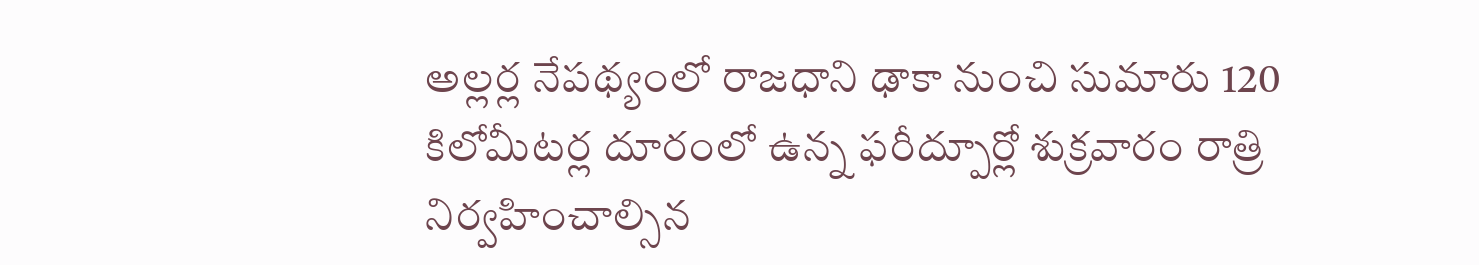అల్లర్ల నేపథ్యంలో రాజధాని ఢాకా నుంచి సుమారు 120 కిలోమీటర్ల దూరంలో ఉన్న ఫరీద్పూర్లో శుక్రవారం రాత్రి నిర్వహించాల్సిన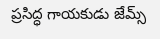ప్రసిద్ధ గాయకుడు జేమ్స్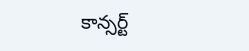కాన్సర్ట్